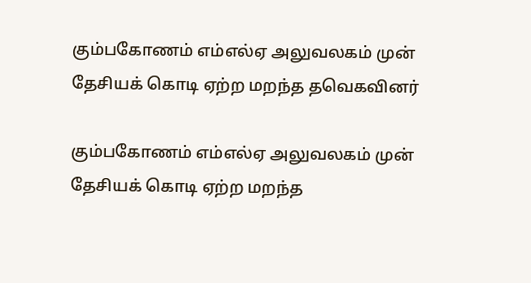கும்பகோணம் எம்எல்ஏ அலுவலகம் முன் தேசியக் கொடி ஏற்ற மறந்த தவெகவினர்

கும்பகோணம் எம்எல்ஏ அலுவலகம் முன் தேசியக் கொடி ஏற்ற மறந்த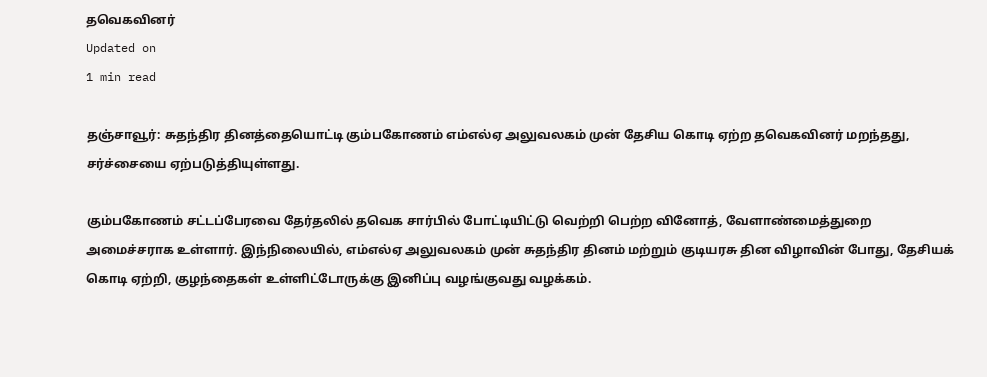தவெகவினர்
Updated on
1 min read

தஞ்சாவூர்: சுதந்திர தினத்தையொட்டி கும்பகோணம் எம்எல்ஏ அலுவலகம் முன் தேசிய கொடி ஏற்ற தவெகவினர் மறந்தது, சர்ச்சையை ஏற்படுத்தியுள்ளது.

கும்பகோணம் சட்டப்பேரவை தேர்தலில் தவெக சார்பில் போட்டியிட்டு வெற்றி பெற்ற வினோத், வேளாண்மைத்துறை அமைச்சராக உள்ளார். இந்நிலையில், எம்எல்ஏ அலுவலகம் முன் சுதந்திர தினம் மற்றும் குடியரசு தின விழாவின் போது, தேசியக் கொடி ஏற்றி, குழந்தைகள் உள்ளிட்டோருக்கு இனிப்பு வழங்குவது வழக்கம்.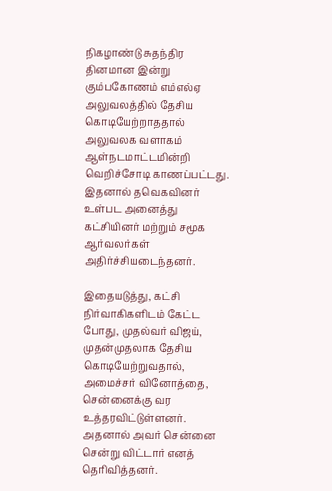நிகழாண்டு சுதந்திர தினமான இன்று கும்பகோணம் எம்எல்ஏ அலுவலத்தில் தேசிய கொடியேற்றாததால் அலுவலக வளாகம் ஆள்நடமாட்டமின்றி வெறிச்சோடி காணப்பட்டது. இதனால் தவெகவினர் உள்பட அனைத்து கட்சியினர் மற்றும் சமூக ஆர்வலர்கள் அதிர்ச்சியடைந்தனர்.

இதையடுத்து, கட்சி நிர்வாகிகளிடம் கேட்ட போது, முதல்வர் விஜய், முதன்முதலாக தேசிய கொடியேற்றுவதால், அமைச்சர் வினோத்தை, சென்னைக்கு வர உத்தரவிட்டுள்ளனர். அதனால் அவர் சென்னை சென்று விட்டார் எனத் தெரிவித்தனர்.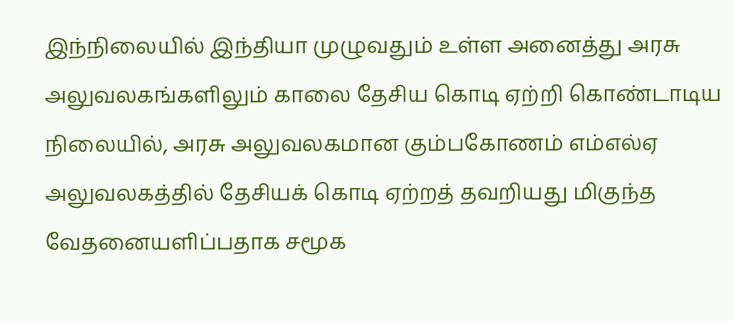இந்நிலையில் இந்தியா முழுவதும் உள்ள அனைத்து அரசு அலுவலகங்களிலும் காலை தேசிய கொடி ஏற்றி கொண்டாடிய நிலையில், அரசு அலுவலகமான கும்பகோணம் எம்எல்ஏ அலுவலகத்தில் தேசியக் கொடி ஏற்றத் தவறியது மிகுந்த வேதனையளிப்பதாக சமூக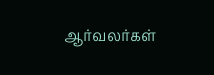ஆர்வலர்கள்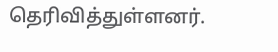தெரிவித்துள்ளனர்.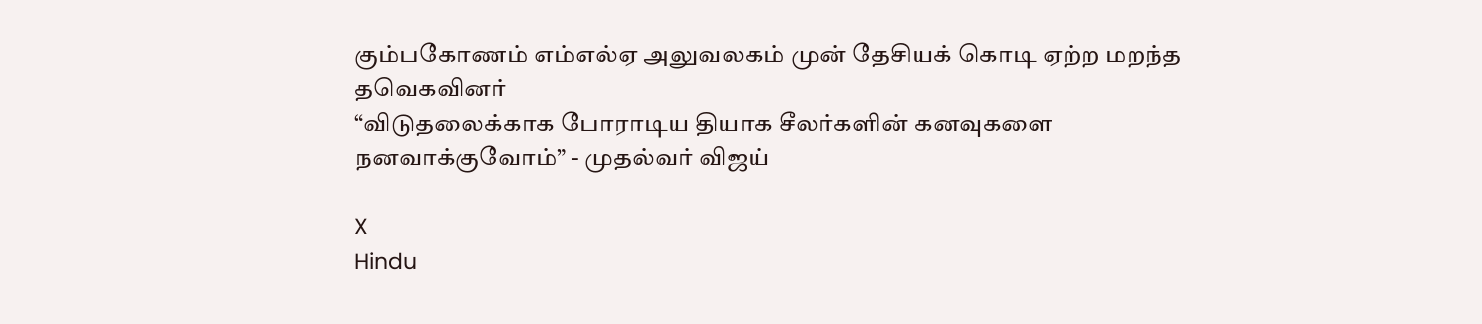கும்பகோணம் எம்எல்ஏ அலுவலகம் முன் தேசியக் கொடி ஏற்ற மறந்த தவெகவினர்
“விடுதலைக்காக போராடிய தியாக சீலர்களின் கனவுகளை நனவாக்குவோம்” - முதல்வர் விஜய்

X
Hindu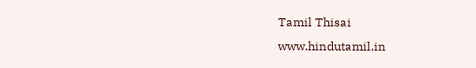Tamil Thisai
www.hindutamil.in